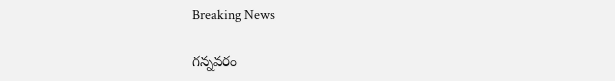Breaking News

గన్నవరం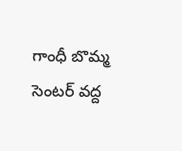గాంధీ బొమ్మ సెంటర్ వద్ద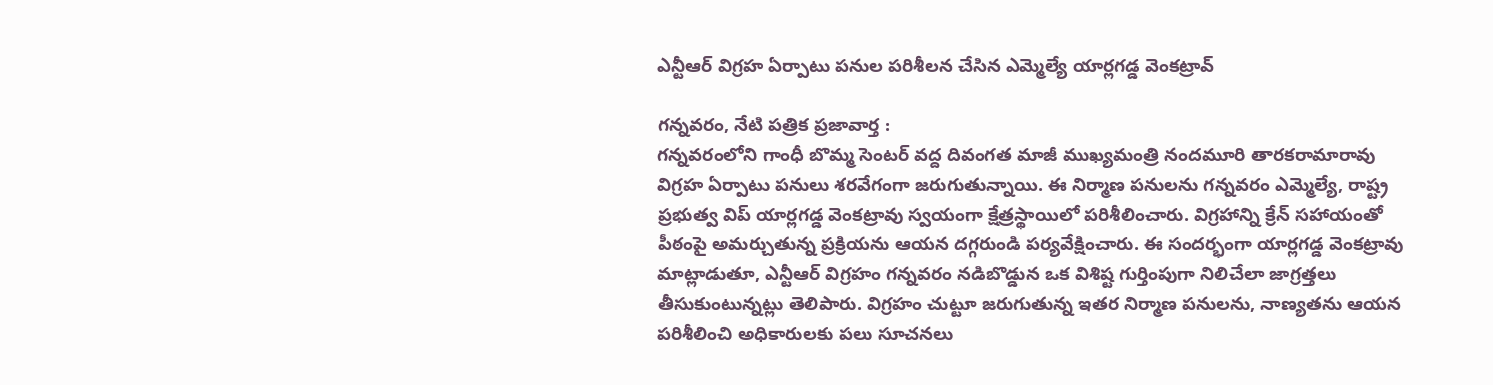ఎన్టీఆర్ విగ్రహ ఏర్పాటు పనుల పరిశీలన చేసిన ఎమ్మెల్యే యార్లగడ్డ వెంకట్రావ్

గన్నవరం, నేటి పత్రిక ప్రజావార్త :
గన్నవరంలోని గాంధీ బొమ్మ సెంటర్ వద్ద దివంగత మాజీ ముఖ్యమంత్రి నందమూరి తారకరామారావు విగ్రహ ఏర్పాటు పనులు శరవేగంగా జరుగుతున్నాయి. ఈ నిర్మాణ పనులను గన్నవరం ఎమ్మెల్యే, రాష్ట్ర ప్రభుత్వ విప్ యార్లగడ్డ వెంకట్రావు స్వయంగా క్షేత్రస్థాయిలో పరిశీలించారు. విగ్రహాన్ని క్రేన్ సహాయంతో పీఠంపై అమర్చుతున్న ప్రక్రియను ఆయన దగ్గరుండి పర్యవేక్షించారు. ఈ సందర్భంగా యార్లగడ్డ వెంకట్రావు మాట్లాడుతూ, ఎన్టీఆర్ విగ్రహం గన్నవరం నడిబొడ్డున ఒక విశిష్ట గుర్తింపుగా నిలిచేలా జాగ్రత్తలు తీసుకుంటున్నట్లు తెలిపారు. విగ్రహం చుట్టూ జరుగుతున్న ఇతర నిర్మాణ పనులను, నాణ్యతను ఆయన పరిశీలించి అధికారులకు పలు సూచనలు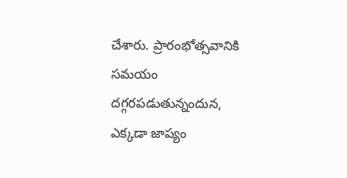చేశారు. ప్రారంభోత్సవానికి సమయం దగ్గరపడుతున్నందున, ఎక్కడా జాప్యం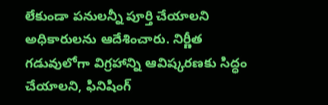లేకుండా పనులన్నీ పూర్తి చేయాలని అధికారులను ఆదేశించారు. నిర్ణీత గడువులోగా విగ్రహాన్ని ఆవిష్కరణకు సిద్ధం చేయాలని, ఫినిషింగ్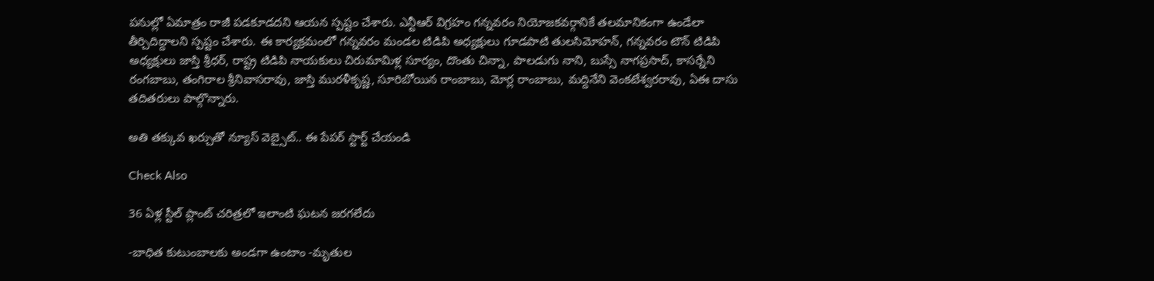పనుల్లో ఏమాత్రం రాజీ పడకూడదని ఆయన స్పష్టం చేశారు. ఎన్టీఆర్ విగ్రహం గన్నవరం నియోజకవర్గానికే తలమానికంగా ఉండేలా తీర్చిదిద్దాలని స్పష్టం చేశారు. ఈ కార్యక్రమంలో గన్నవరం మండల టిడిపి అధ్యక్షులు గూడపాటి తులసిమోహన్, గన్నవరం టౌన్ టిడిపి అధ్యక్షులు జాస్తి శ్రీధర్, రాష్ట్ర టిడిపి నాయకులు చిరుమామిళ్ల సూర్యం, దొంతు చిన్నా, పాలడుగు నాని, బుస్సే నాగప్రసాద్, కాసర్నేని రంగబాబు, తంగిరాల శ్రీనివాసరావు, జాస్తి మురళీకృష్ణ, సూరిబోయిన రాంబాబు, మోర్ల రాంబాబు, మద్దినేని వెంకటేశ్వరరావు, ఏఈ దాసు తదితరులు పాల్గొన్నారు.

అతి తక్కువ ఖర్చుతో న్యూస్ వెబ్సైట్.. ఈ పేపర్ స్టార్ట్ చేయండి

Check Also

36 ఏళ్ల స్టీల్ ప్లాంట్ చరిత్రలో ఇలాంటి ఘటన జరగలేదు

-బాధిత కుటుంబాలకు అండగా ఉంటాం -మృతుల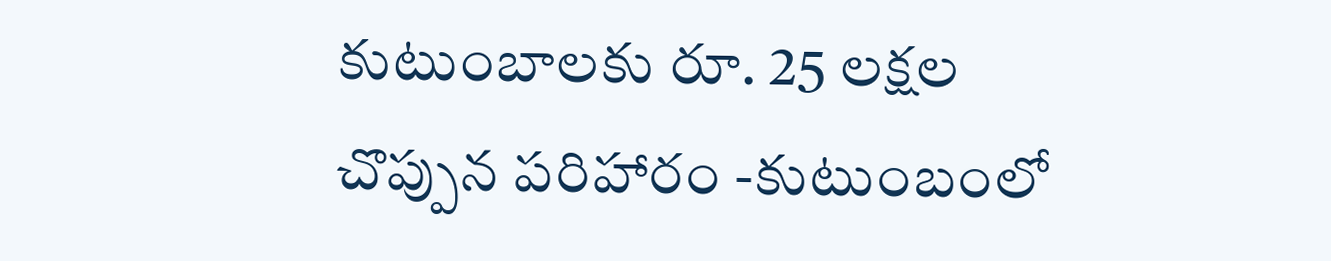కుటుంబాలకు రూ. 25 లక్షల చొప్పున పరిహారం -కుటుంబంలో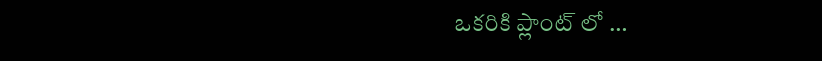ఒకరికి ప్లాంట్ లో …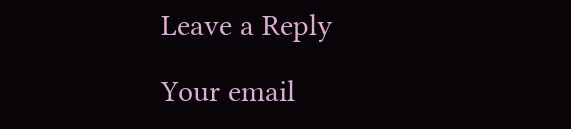Leave a Reply

Your email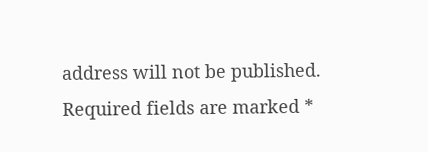address will not be published. Required fields are marked *